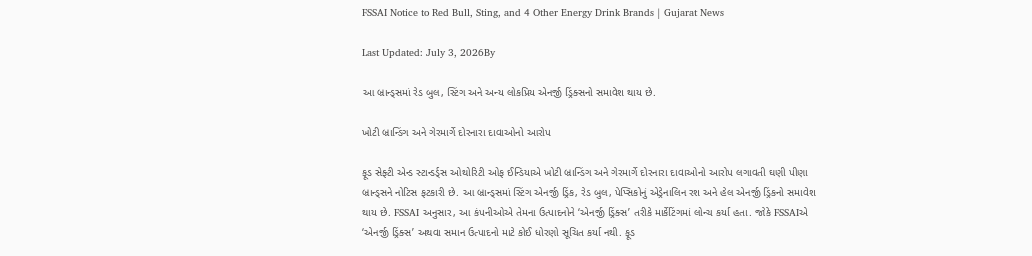FSSAI Notice to Red Bull, Sting, and 4 Other Energy Drink Brands | Gujarat News

Last Updated: July 3, 2026By

આ બ્રાન્ડ્સમાં રેડ બુલ, સ્ટિંગ અને અન્ય લોકપ્રિય એનર્જી ડ્રિંક્સનો સમાવેશ થાય છે.

ખોટી બ્રાન્ડિંગ અને ગેરમાર્ગે દોરનારા દાવાઓનો આરોપ

ફૂડ સેફ્ટી એન્ડ સ્ટાન્ડર્ડ્સ ઓથોરિટી ઓફ ઈન્ડિયાએ ખોટી બ્રાન્ડિંગ અને ગેરમાર્ગે દોરનારા દાવાઓનો આરોપ લગાવતી ઘણી પીણા બ્રાન્ડ્સને નોટિસ ફટકારી છે. આ બ્રાન્ડ્સમાં સ્ટિંગ એનર્જી ડ્રિંક, રેડ બુલ, પેપ્સિકોનું એડ્રેનાલિન રશ અને હેલ એનર્જી ડ્રિંકનો સમાવેશ થાય છે. FSSAI અનુસાર, આ કંપનીઓએ તેમના ઉત્પાદનોને ‘એનર્જી ડ્રિંક્સ’ તરીકે માર્કેટિંગમાં લોન્ચ કર્યા હતા. જોકે FSSAIએ ‘એનર્જી ડ્રિંક્સ’ અથવા સમાન ઉત્પાદનો માટે કોઈ ધોરણો સૂચિત કર્યા નથી. ફૂડ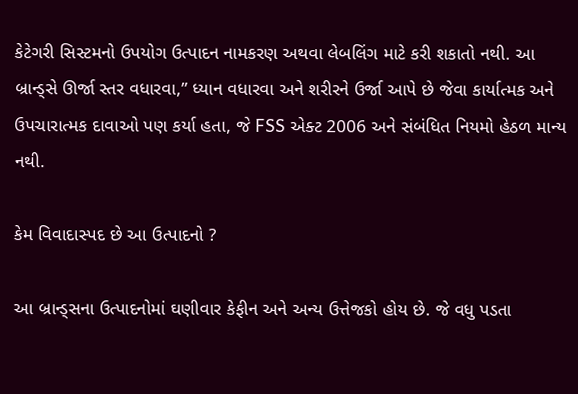કેટેગરી સિસ્ટમનો ઉપયોગ ઉત્પાદન નામકરણ અથવા લેબલિંગ માટે કરી શકાતો નથી. આ બ્રાન્ડ્સે ઊર્જા સ્તર વધારવા,” ધ્યાન વધારવા અને શરીરને ઉર્જા આપે છે જેવા કાર્યાત્મક અને ઉપચારાત્મક દાવાઓ પણ કર્યા હતા, જે FSS એક્ટ 2006 અને સંબંધિત નિયમો હેઠળ માન્ય નથી.

કેમ વિવાદાસ્પદ છે આ ઉત્પાદનો ?

આ બ્રાન્ડ્સના ઉત્પાદનોમાં ઘણીવાર કેફીન અને અન્ય ઉત્તેજકો હોય છે. જે વધુ પડતા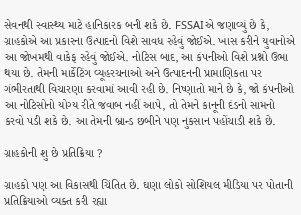સેવનથી સ્વાસ્થ્ય માટે હાનિકારક બની શકે છે. FSSAIએ જણાવ્યું છે કે, ગ્રાહકોએ આ પ્રકારના ઉત્પાદનો વિશે સાવધ રહેવું જોઈએ. ખાસ કરીને યુવાનોએ આ જોખમથી વાકેફ રહેવું જોઈએ. નોટિસ બાદ, આ કંપનીઓ વિશે પ્રશ્નો ઉભા થયા છે. તેમની માર્કેટિંગ વ્યૂહરચનાઓ અને ઉત્પાદનની પ્રામાણિકતા પર ગંભીરતાથી વિચારણા કરવામાં આવી રહી છે. નિષ્ણાતો માને છે કે, જો કંપનીઓ આ નોટિસોનો યોગ્ય રીતે જવાબ નહીં આપે, તો તેમને કાનૂની દંડનો સામનો કરવો પડી શકે છે. આ તેમની બ્રાન્ડ છબીને પણ નુકસાન પહોંચાડી શકે છે.

ગ્રાહકોની શુ છે પ્રતિક્રિયા ?

ગ્રાહકો પણ આ વિકાસથી ચિંતિત છે. ઘણા લોકો સોશિયલ મીડિયા પર પોતાની પ્રતિક્રિયાઓ વ્યક્ત કરી રહ્યા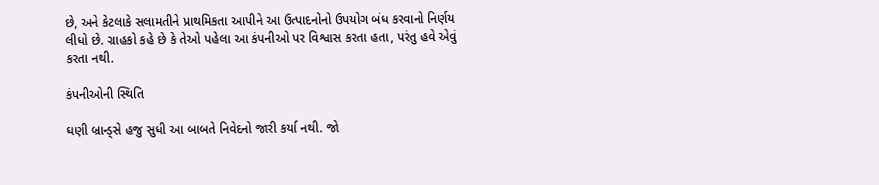છે, અને કેટલાકે સલામતીને પ્રાથમિકતા આપીને આ ઉત્પાદનોનો ઉપયોગ બંધ કરવાનો નિર્ણય લીધો છે. ગ્રાહકો કહે છે કે તેઓ પહેલા આ કંપનીઓ પર વિશ્વાસ કરતા હતા, પરંતુ હવે એવું કરતા નથી.

કંપનીઓની સ્થિતિ

ઘણી બ્રાન્ડ્સે હજુ સુધી આ બાબતે નિવેદનો જારી કર્યા નથી. જો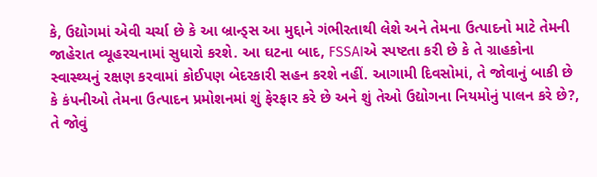કે, ઉદ્યોગમાં એવી ચર્ચા છે કે આ બ્રાન્ડ્સ આ મુદ્દાને ગંભીરતાથી લેશે અને તેમના ઉત્પાદનો માટે તેમની જાહેરાત વ્યૂહરચનામાં સુધારો કરશે. આ ઘટના બાદ, FSSAIએ સ્પષ્ટતા કરી છે કે તે ગ્રાહકોના સ્વાસ્થ્યનું રક્ષણ કરવામાં કોઈપણ બેદરકારી સહન કરશે નહીં. આગામી દિવસોમાં, તે જોવાનું બાકી છે કે કંપનીઓ તેમના ઉત્પાદન પ્રમોશનમાં શું ફેરફાર કરે છે અને શું તેઓ ઉદ્યોગના નિયમોનું પાલન કરે છે?, તે જોવું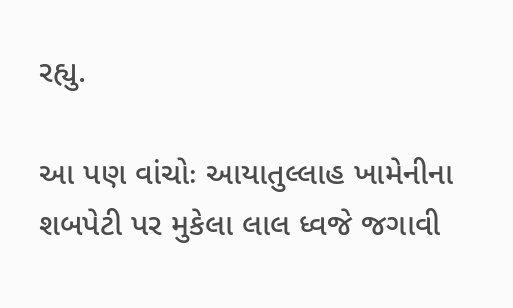રહ્યુ.

આ પણ વાંચોઃ આયાતુલ્લાહ ખામેનીના શબપેટી પર મુકેલા લાલ ધ્વજે જગાવી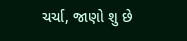ચર્ચા, જાણો શુ છે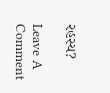રહસ્ય?

Leave A Comment